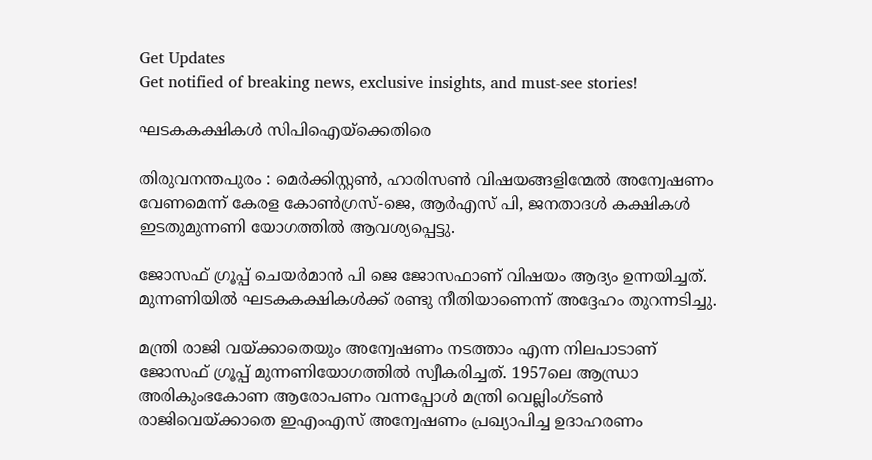Get Updates
Get notified of breaking news, exclusive insights, and must-see stories!

ഘടകകക്ഷികള്‍ സിപിഐയ്ക്കെതിരെ

തിരുവനന്തപുരം : മെര്‍ക്കിസ്റ്റണ്‍, ഹാരിസണ്‍ വിഷയങ്ങളിന്മേല്‍ അന്വേഷണം വേണമെന്ന് കേരള കോണ്‍ഗ്രസ്-ജെ, ആര്‍എസ് പി, ജനതാദള്‍ കക്ഷികള്‍ ഇടതുമുന്നണി യോഗത്തില്‍ ആവശ്യപ്പെട്ടു.

ജോസഫ് ഗ്രൂപ്പ് ചെയര്‍മാന്‍ പി ജെ ജോസഫാണ് വിഷയം ആദ്യം ഉന്നയിച്ചത്. മുന്നണിയില്‍ ഘടകകക്ഷികള്‍ക്ക് രണ്ടു നീതിയാണെന്ന് അദ്ദേഹം തുറന്നടിച്ചു.

മന്ത്രി രാജി വയ്ക്കാതെയും അന്വേഷണം നടത്താം എന്ന നിലപാടാണ് ജോസഫ് ഗ്രൂപ്പ് മുന്നണിയോഗത്തില്‍ സ്വീകരിച്ചത്. 1957ലെ ആന്ധ്രാ അരികുംഭകോണ ആരോപണം വന്നപ്പോള്‍ മന്ത്രി വെല്ലിംഗ്ടണ്‍ രാജിവെയ്ക്കാതെ ഇഎംഎസ് അന്വേഷണം പ്രഖ്യാപിച്ച ഉദാഹരണം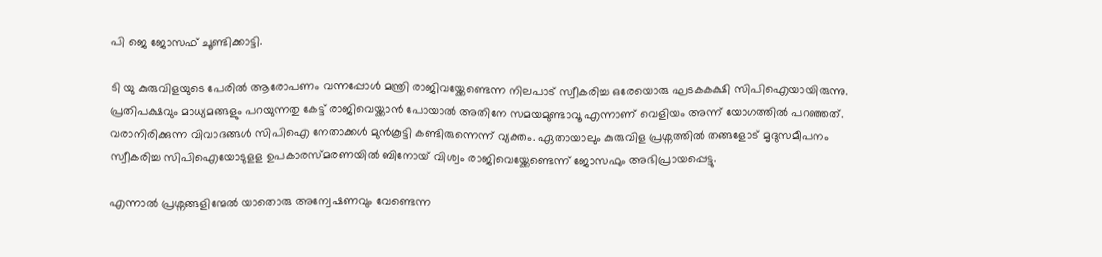പി ജെ ജോസഫ് ചൂണ്ടിക്കാട്ടി.

ടി യു കുരുവിളയുടെ പേരില്‍ ആരോപണം വന്നപ്പോള്‍ മന്ത്രി രാജിവയ്ക്കേണ്ടെന്ന നിലപാട് സ്വീകരിച്ച ഒരേയൊരു ഘടകകക്ഷി സിപിഐയായിരുന്നു. പ്രതിപക്ഷവും മാധ്യമങ്ങളും പറയുന്നതു കേട്ട് രാജിവെയ്ക്കാന്‍ പോയാല്‍ അതിനേ സമയമുണ്ടാവൂ എന്നാണ് വെളിയം അന്ന് യോഗത്തില്‍ പറഞ്ഞത്. വരാനിരിക്കുന്ന വിവാദങ്ങള്‍ സിപിഐ നേതാക്കള്‍ മുന്‍കൂട്ടി കണ്ടിരുന്നെന്ന് വ്യക്തം. ഏതായാലും കുരുവിള പ്രശ്നത്തില്‍ തങ്ങളോട് മൃദുസമീപനം സ്വീകരിച്ച സിപിഐയോടുളള ഉപകാരസ്മരണയില്‍ ബിനോയ് വിശ്വം രാജിവെയ്ക്കേണ്ടെന്ന് ജോസഫും അഭിപ്രായപ്പെട്ടു.

എന്നാല്‍ പ്രശ്നങ്ങളിന്മേല്‍ യാതൊരു അന്വേഷണവും വേണ്ടെന്ന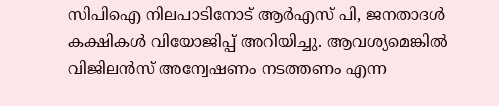സിപിഐ നിലപാടിനോട് ആര്‍എസ് പി, ജനതാദള്‍ കക്ഷികള്‍ വിയോജിപ്പ് അറിയിച്ചു. ആവശ്യമെങ്കില്‍ വിജിലന്‍സ് അന്വേഷണം നടത്തണം എന്ന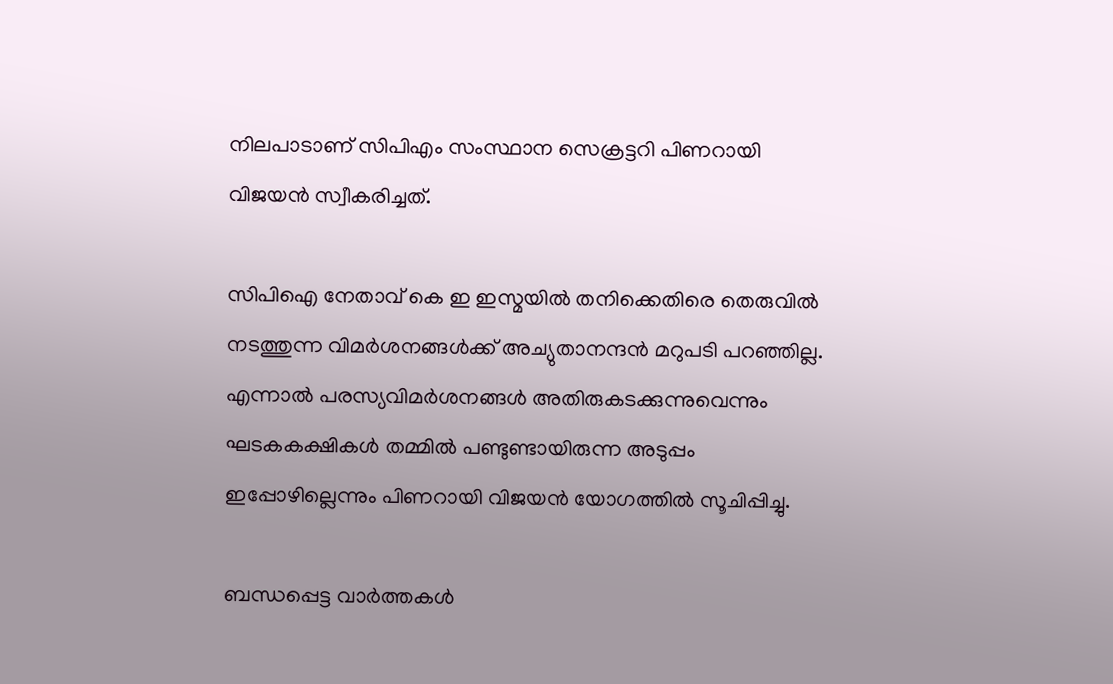നിലപാടാണ് സിപിഎം സംസ്ഥാന സെക്രട്ടറി പിണറായി വിജയന്‍ സ്വീകരിച്ചത്.

സിപിഐ നേതാവ് കെ ഇ ഇസ്മയില്‍ തനിക്കെതിരെ തെരുവില്‍ നടത്തുന്ന വിമര്‍ശനങ്ങള്‍ക്ക് അച്യുതാനന്ദന്‍ മറുപടി പറഞ്ഞില്ല. എന്നാല്‍ പരസ്യവിമര്‍ശനങ്ങള്‍ അതിരുകടക്കുന്നുവെന്നും ഘടകകക്ഷികള്‍ തമ്മില്‍ പണ്ടുണ്ടായിരുന്ന അടുപ്പം ഇപ്പോഴില്ലെന്നും പിണറായി വിജയന്‍ യോഗത്തില്‍ സൂചിപ്പിച്ചു.

ബന്ധപ്പെട്ട വാര്‍ത്തകള്‍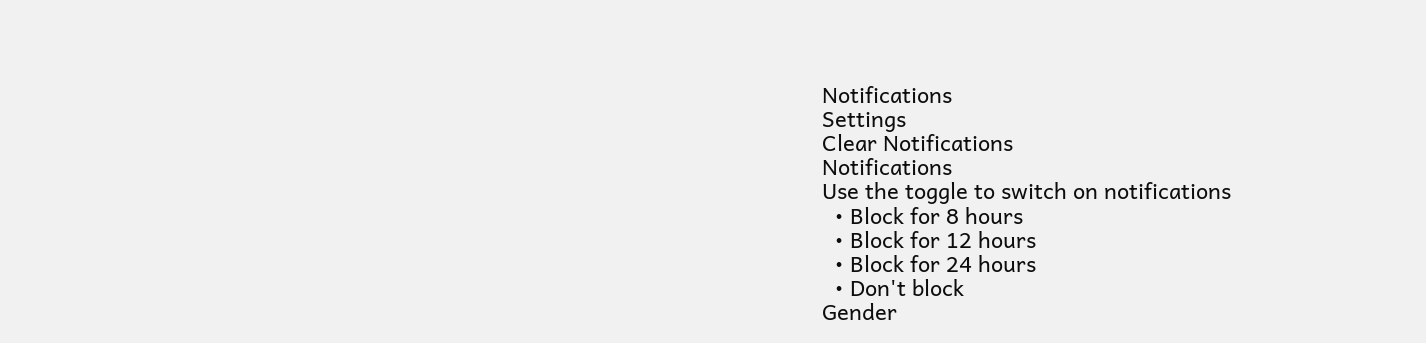Notifications
Settings
Clear Notifications
Notifications
Use the toggle to switch on notifications
  • Block for 8 hours
  • Block for 12 hours
  • Block for 24 hours
  • Don't block
Gender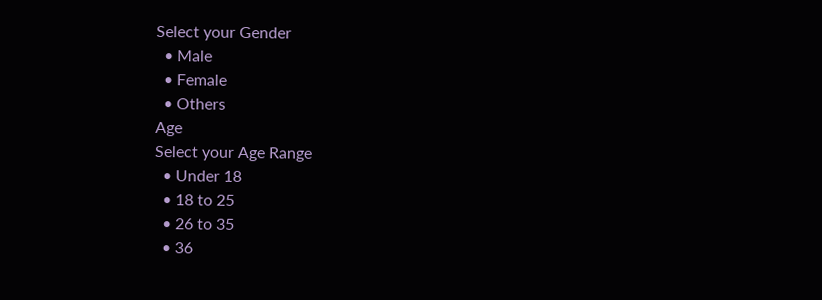Select your Gender
  • Male
  • Female
  • Others
Age
Select your Age Range
  • Under 18
  • 18 to 25
  • 26 to 35
  • 36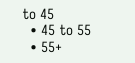to 45
  • 45 to 55
  • 55+